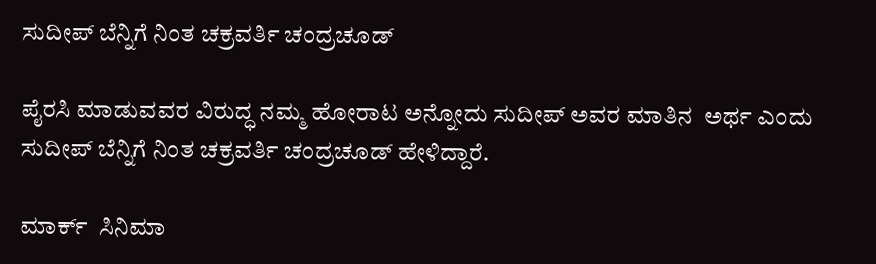ಸುದೀಪ್ ಬೆನ್ನಿಗೆ ನಿಂತ ಚಕ್ರವರ್ತಿ ಚಂದ್ರಚೂಡ್

ಪೈರಸಿ ಮಾಡುವವರ ವಿರುದ್ಧ ನಮ್ಮ ಹೋರಾಟ ಅನ್ನೋದು ಸುದೀಪ್ ಅವರ ಮಾತಿನ  ಅರ್ಥ ಎಂದು ಸುದೀಪ್ ಬೆನ್ನಿಗೆ ನಿಂತ ಚಕ್ರವರ್ತಿ ಚಂದ್ರಚೂಡ್ ಹೇಳಿದ್ದಾರೆ.

ಮಾರ್ಕ್  ಸಿನಿಮಾ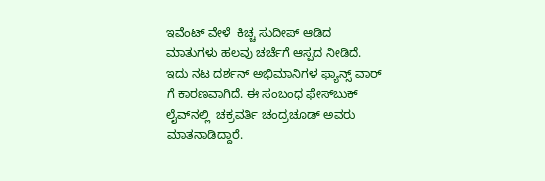ಇವೆಂಟ್ ವೇಳೆ  ಕಿಚ್ಚ ಸುದೀಪ್ ಆಡಿದ ಮಾತುಗಳು ಹಲವು ಚರ್ಚೆಗೆ ಆಸ್ಪದ ನೀಡಿದೆ.  ಇದು ನಟ ದರ್ಶನ್ ಅಭಿಮಾನಿಗಳ ಫ್ಯಾನ್ಸ್ ವಾರ್ ಗೆ ಕಾರಣವಾಗಿದೆ. ಈ ಸಂಬಂಧ ಫೇಸ್‌ಬುಕ್ ಲೈವ್‌ನಲ್ಲಿ  ಚಕ್ರವರ್ತಿ ಚಂದ್ರಚೂಡ್ ಅವರು ಮಾತನಾಡಿದ್ದಾರೆ.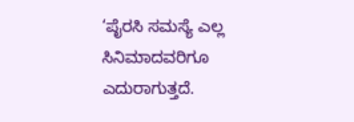‘ಪೈರಸಿ ಸಮಸ್ಯೆ ಎಲ್ಲ ಸಿನಿಮಾದವರಿಗೂ ಎದುರಾಗುತ್ತದೆ.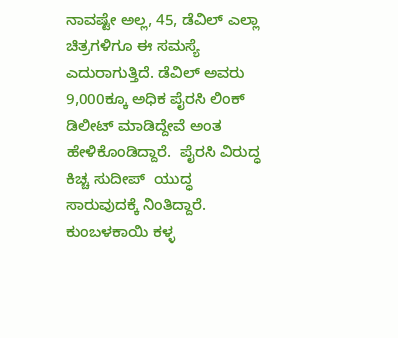ನಾವಷ್ಟೇ ಅಲ್ಲ, 45, ಡೆವಿಲ್ ಎಲ್ಲಾ ಚಿತ್ರಗಳಿಗೂ ಈ ಸಮಸ್ಯೆ ಎದುರಾಗುತ್ತಿದೆ. ಡೆವಿಲ್ ಅವರು 9,000ಕ್ಕೂ ಅಧಿಕ ಪೈರಸಿ ಲಿಂಕ್ ಡಿಲೀಟ್ ಮಾಡಿದ್ದೇವೆ ಅಂತ ಹೇಳಿಕೊಂಡಿದ್ದಾರೆ.  ಪೈರಸಿ ವಿರುದ್ಧ ಕಿಚ್ಚ ಸುದೀಪ್  ಯುದ್ಧ ಸಾರುವುದಕ್ಕೆ ನಿಂತಿದ್ದಾರೆ.  ಕುಂಬಳಕಾಯಿ ಕಳ್ಳ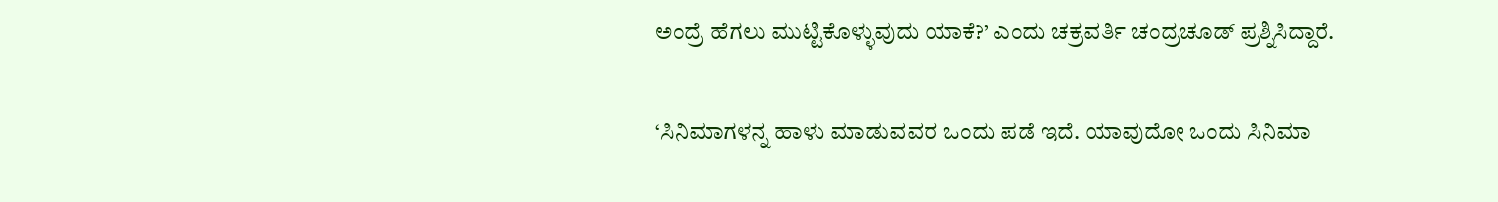ಅಂದ್ರೆ ಹೆಗಲು ಮುಟ್ಟಿಕೊಳ್ಳುವುದು ಯಾಕೆ?’ ಎಂದು ಚಕ್ರವರ್ತಿ ಚಂದ್ರಚೂಡ್ ಪ್ರಶ್ನಿಸಿದ್ದಾರೆ.

‘ಸಿನಿಮಾಗಳನ್ನ ಹಾಳು ಮಾಡುವವರ ಒಂದು ಪಡೆ ಇದೆ. ಯಾವುದೋ ಒಂದು ಸಿನಿಮಾ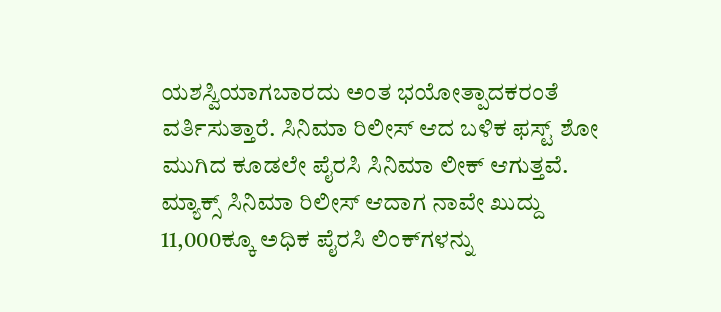ಯಶಸ್ವಿಯಾಗಬಾರದು ಅಂತ ಭಯೋತ್ಪಾದಕರಂತೆ ವರ್ತಿಸುತ್ತಾರೆ. ಸಿನಿಮಾ ರಿಲೀಸ್ ಆದ ಬಳಿಕ ಫಸ್ಟ್ ಶೋ ಮುಗಿದ ಕೂಡಲೇ ಪೈರಸಿ ಸಿನಿಮಾ ಲೀಕ್ ಆಗುತ್ತವೆ. ಮ್ಯಾಕ್ಸ್ ಸಿನಿಮಾ ರಿಲೀಸ್ ಆದಾಗ ನಾವೇ ಖುದ್ದು 11,000ಕ್ಕೂ ಅಧಿಕ ಪೈರಸಿ ಲಿಂಕ್‌ಗಳನ್ನು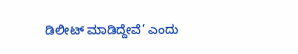ಡಿಲೀಟ್ ಮಾಡಿದ್ದೇವೆ’ ಎಂದು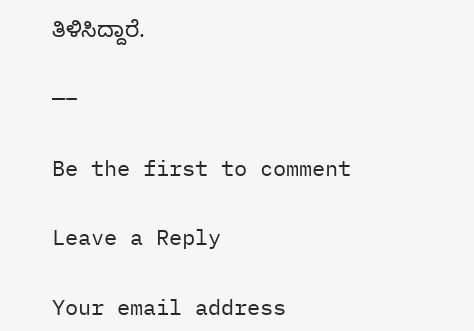ತಿಳಿಸಿದ್ದಾರೆ.

—–

Be the first to comment

Leave a Reply

Your email address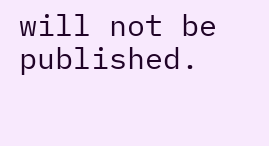will not be published.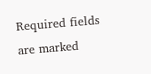Required fields are marked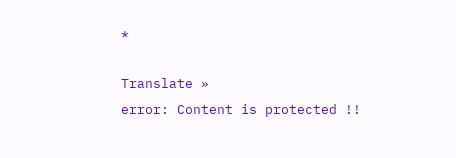*

Translate »
error: Content is protected !!